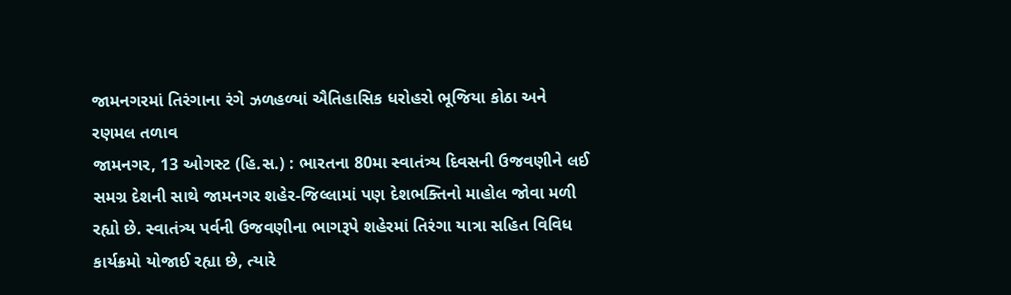જામનગરમાં તિરંગાના રંગે ઝળહળ્યાં ઐતિહાસિક ધરોહરો ભૂજિયા કોઠા અને રણમલ તળાવ
જામનગર, 13 ઓગસ્ટ (હિ.સ.) : ભારતના 80મા સ્વાતંત્ર્ય દિવસની ઉજવણીને લઈ સમગ્ર દેશની સાથે જામનગર શહેર-જિલ્લામાં પણ દેશભક્તિનો માહોલ જોવા મળી રહ્યો છે. સ્વાતંત્ર્ય પર્વની ઉજવણીના ભાગરૂપે શહેરમાં તિરંગા યાત્રા સહિત વિવિધ કાર્યક્રમો યોજાઈ રહ્યા છે, ત્યારે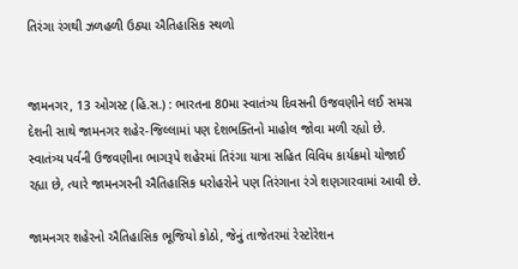તિરંગા રંગથી ઝળહળી ઉઠ્યા ઐતિહાસિક સ્થળો


જામનગર, 13 ઓગસ્ટ (હિ.સ.) : ભારતના 80મા સ્વાતંત્ર્ય દિવસની ઉજવણીને લઈ સમગ્ર દેશની સાથે જામનગર શહેર-જિલ્લામાં પણ દેશભક્તિનો માહોલ જોવા મળી રહ્યો છે. સ્વાતંત્ર્ય પર્વની ઉજવણીના ભાગરૂપે શહેરમાં તિરંગા યાત્રા સહિત વિવિધ કાર્યક્રમો યોજાઈ રહ્યા છે, ત્યારે જામનગરની ઐતિહાસિક ધરોહરોને પણ તિરંગાના રંગે શણગારવામાં આવી છે.

જામનગર શહેરનો ઐતિહાસિક ભૂજિયો કોઠો, જેનું તાજેતરમાં રેસ્ટોરેશન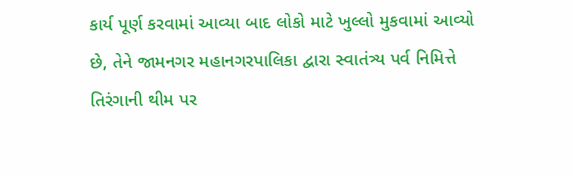કાર્ય પૂર્ણ કરવામાં આવ્યા બાદ લોકો માટે ખુલ્લો મુકવામાં આવ્યો છે, તેને જામનગર મહાનગરપાલિકા દ્વારા સ્વાતંત્ર્ય પર્વ નિમિત્તે તિરંગાની થીમ પર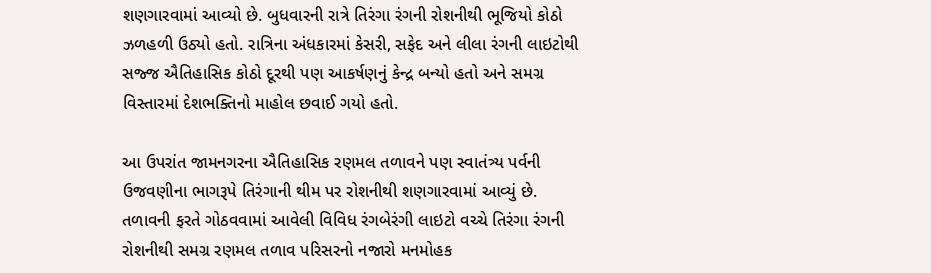શણગારવામાં આવ્યો છે. બુધવારની રાત્રે તિરંગા રંગની રોશનીથી ભૂજિયો કોઠો ઝળહળી ઉઠ્યો હતો. રાત્રિના અંધકારમાં કેસરી, સફેદ અને લીલા રંગની લાઇટોથી સજ્જ ઐતિહાસિક કોઠો દૂરથી પણ આકર્ષણનું કેન્દ્ર બન્યો હતો અને સમગ્ર વિસ્તારમાં દેશભક્તિનો માહોલ છવાઈ ગયો હતો.

આ ઉપરાંત જામનગરના ઐતિહાસિક રણમલ તળાવને પણ સ્વાતંત્ર્ય પર્વની ઉજવણીના ભાગરૂપે તિરંગાની થીમ પર રોશનીથી શણગારવામાં આવ્યું છે. તળાવની ફરતે ગોઠવવામાં આવેલી વિવિધ રંગબેરંગી લાઇટો વચ્ચે તિરંગા રંગની રોશનીથી સમગ્ર રણમલ તળાવ પરિસરનો નજારો મનમોહક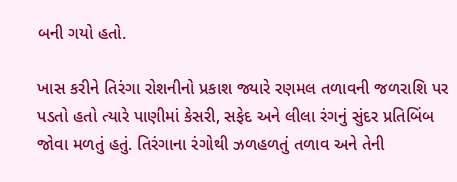બની ગયો હતો.

ખાસ કરીને તિરંગા રોશનીનો પ્રકાશ જ્યારે રણમલ તળાવની જળરાશિ પર પડતો હતો ત્યારે પાણીમાં કેસરી, સફેદ અને લીલા રંગનું સુંદર પ્રતિબિંબ જોવા મળતું હતું. તિરંગાના રંગોથી ઝળહળતું તળાવ અને તેની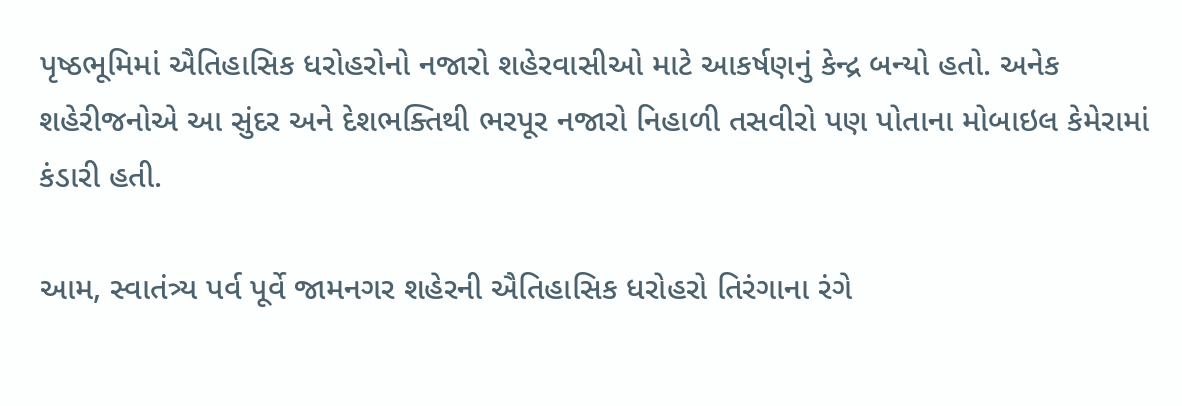પૃષ્ઠભૂમિમાં ઐતિહાસિક ધરોહરોનો નજારો શહેરવાસીઓ માટે આકર્ષણનું કેન્દ્ર બન્યો હતો. અનેક શહેરીજનોએ આ સુંદર અને દેશભક્તિથી ભરપૂર નજારો નિહાળી તસવીરો પણ પોતાના મોબાઇલ કેમેરામાં કંડારી હતી.

આમ, સ્વાતંત્ર્ય પર્વ પૂર્વે જામનગર શહેરની ઐતિહાસિક ધરોહરો તિરંગાના રંગે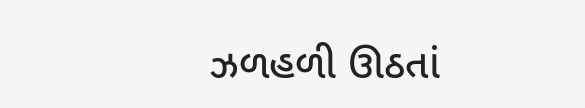ઝળહળી ઊઠતાં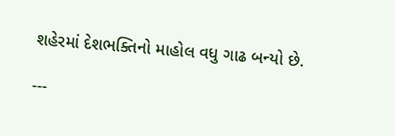શહેરમાં દેશભક્તિનો માહોલ વધુ ગાઢ બન્યો છે.

---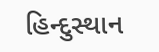હિન્દુસ્થાન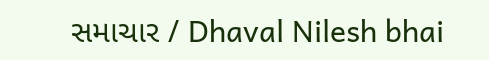સમાચાર / Dhaval Nilesh bhai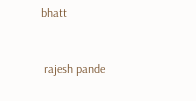bhatt


 rajesh pande